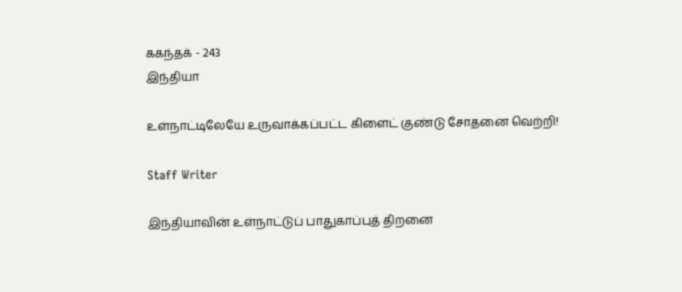ககந்தக் - 243
இந்தியா

உள்நாட்டிலேயே உருவாக்கப்பட்ட கிளைட் குண்டு சோதனை வெற்றி!

Staff Writer

இந்தியாவின் உள்நாட்டுப் பாதுகாப்புத் திறனை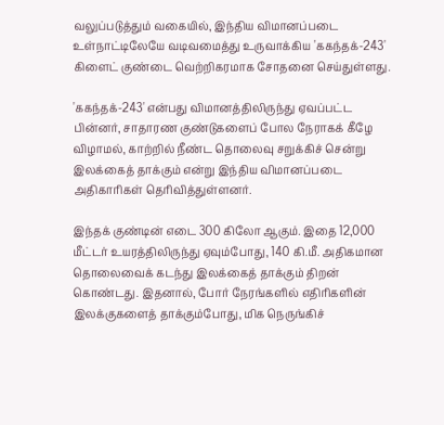வலுப்படுத்தும் வகையில், இந்திய விமானப்படை உள்நாட்டிலேயே வடிவமைத்து உருவாக்கிய 'ககந்தக்-243' கிளைட் குண்டை வெற்றிகரமாக சோதனை செய்துள்ளது.

'ககந்தக்-243' என்பது விமானத்திலிருந்து ஏவப்பட்ட பின்னர், சாதாரண குண்டுகளைப் போல நேராகக் கீழே விழாமல், காற்றில் நீண்ட தொலைவு சறுக்கிச் சென்று இலக்கைத் தாக்கும் என்று இந்திய விமானப்படை அதிகாரிகள் தெரிவித்துள்ளனர்.

இந்தக் குண்டின் எடை 300 கிலோ ஆகும். இதை 12,000 மீட்டர் உயரத்திலிருந்து ஏவும்போது, 140 கி.மீ. அதிகமான தொலைவைக் கடந்து இலக்கைத் தாக்கும் திறன் கொண்டது. இதனால், போர் நேரங்களில் எதிரிகளின் இலக்குகளைத் தாக்கும்போது, மிக நெருங்கிச்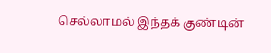செல்லாமல் இந்தக் குண்டின்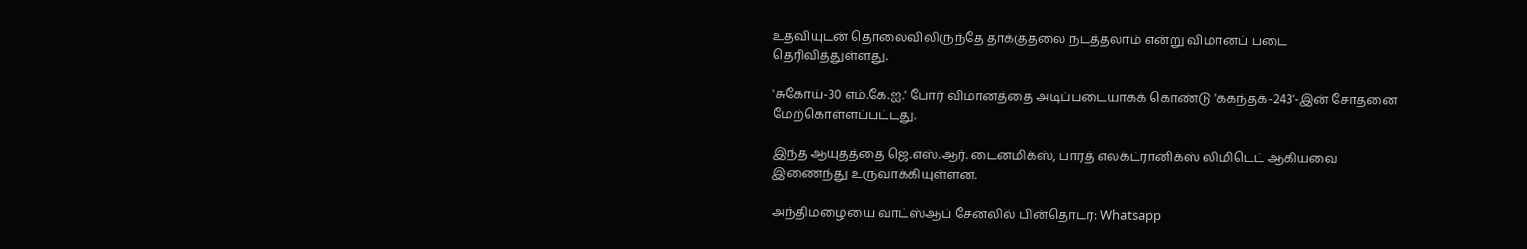உதவியுடன் தொலைவிலிருந்தே தாக்குதலை நடத்தலாம் என்று விமானப் படை தெரிவித்துள்ளது.

'சுகோய்-30 எம்.கே.ஐ.' போர் விமானத்தை அடிப்படையாகக் கொண்டு 'ககந்தக்-243'-இன் சோதனை மேற்கொள்ளப்பட்டது.

இந்த ஆயுதத்தை ஜெ.எஸ்.ஆர். டைனமிக்ஸ், பாரத் எலக்ட்ரானிக்ஸ் லிமிடெட் ஆகியவை இணைந்து உருவாக்கியுள்ளன.

அந்திமழையை வாட்ஸ்ஆப் சேனலில் பின்தொடர: Whatsapp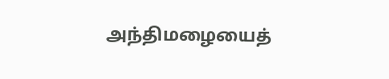அந்திமழையைத்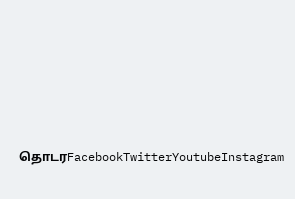தொடரFacebookTwitterYoutubeInstagram